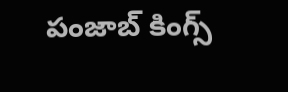పంజాబ్ కింగ్స్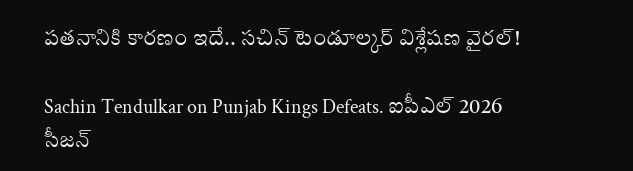పతనానికి కారణం ఇదే.. సచిన్ టెండూల్కర్ విశ్లేషణ వైరల్!

Sachin Tendulkar on Punjab Kings Defeats. ఐపీఎల్ 2026 సీజన్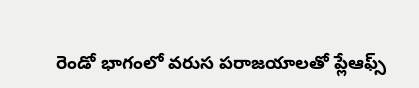రెండో భాగంలో వరుస పరాజయాలతో ప్లేఆఫ్స్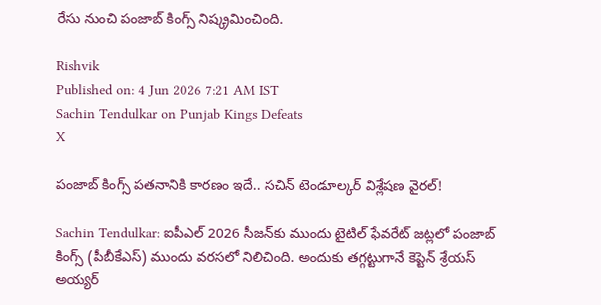రేసు నుంచి పంజాబ్ కింగ్స్ నిష్క్రమించింది.

Rishvik
Published on: 4 Jun 2026 7:21 AM IST
Sachin Tendulkar on Punjab Kings Defeats
X

పంజాబ్ కింగ్స్ పతనానికి కారణం ఇదే.. సచిన్ టెండూల్కర్ విశ్లేషణ వైరల్!

Sachin Tendulkar: ఐపీఎల్ 2026 సీజన్‌కు ముందు టైటిల్ ఫేవరేట్ జట్లలో పంజాబ్ కింగ్స్ (పీబీకేఎస్) ముందు వరసలో నిలిచింది. అందుకు తగ్గట్టుగానే కెప్టెన్ శ్రేయస్ అయ్యర్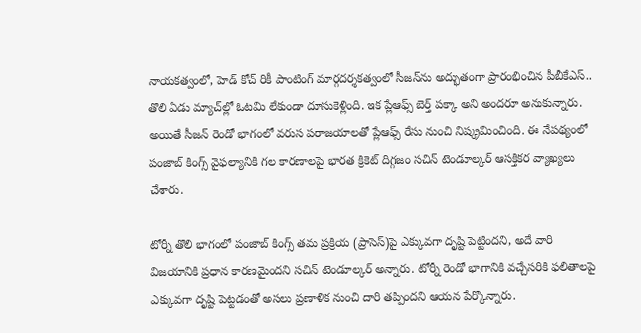నాయకత్వంలో, హెడ్ కోచ్ రికీ పాంటింగ్ మార్గదర్శకత్వంలో సీజన్‌ను అద్భుతంగా ప్రారంభించిన పీబీకేఎస్.. తొలి ఏడు మ్యాచ్‌ల్లో ఓటమి లేకుండా దూసుకెళ్లింది. ఇక ప్లేఆఫ్స్ బెర్త్ పక్కా అని అందరూ అనుకున్నారు. అయితే సీజన్ రెండో భాగంలో వరుస పరాజయాలతో ప్లేఆఫ్స్ రేసు నుంచి నిష్క్రమించింది. ఈ నేపథ్యంలో పంజాబ్ కింగ్స్ వైఫల్యానికి గల కారణాలపై భారత క్రికెట్ దిగ్గజం సచిన్ టెండూల్కర్ ఆసక్తికర వ్యాఖ్యలు చేశారు.

టోర్నీ తొలి భాగంలో పంజాబ్ కింగ్స్ తమ ప్రక్రియ (ప్రాసెస్)పై ఎక్కువగా దృష్టి పెట్టిందని, అదే వారి విజయానికి ప్రధాన కారణమైందని సచిన్ టెండూల్కర్ అన్నారు. టోర్నీ రెండో భాగానికి వచ్చేసరికి ఫలితాలపై ఎక్కువగా దృష్టి పెట్టడంతో అసలు ప్రణాళిక నుంచి దారి తప్పిందని ఆయన పేర్కొన్నారు.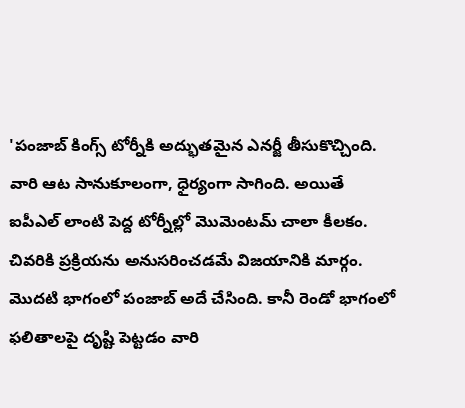'పంజాబ్ కింగ్స్ టోర్నీకి అద్భుతమైన ఎనర్జీ తీసుకొచ్చింది. వారి ఆట సానుకూలంగా, ధైర్యంగా సాగింది. అయితే ఐపీఎల్ లాంటి పెద్ద టోర్నీల్లో మొమెంటమ్ చాలా కీలకం. చివరికి ప్రక్రియను అనుసరించడమే విజయానికి మార్గం. మొదటి భాగంలో పంజాబ్ అదే చేసింది. కానీ రెండో భాగంలో ఫలితాలపై దృష్టి పెట్టడం వారి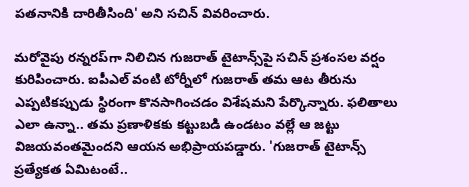పతనానికి దారితీసింది' అని సచిన్ వివరించారు.

మరోవైపు రన్నరప్‌గా నిలిచిన గుజరాత్ టైటాన్స్‌పై సచిన్ ప్రశంసల వర్షం కురిపించారు. ఐపీఎల్ వంటి టోర్నీలో గుజరాత్ తమ ఆట తీరును ఎప్పటికప్పుడు స్థిరంగా కొనసాగించడం విశేషమని పేర్కొన్నారు. ఫలితాలు ఎలా ఉన్నా.. తమ ప్రణాళికకు కట్టుబడి ఉండటం వల్లే ఆ జట్టు విజయవంతమైందని ఆయన అభిప్రాయపడ్డారు. 'గుజరాత్ టైటాన్స్ ప్రత్యేకత ఏమిటంటే..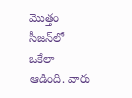మొత్తం సీజన్‌లో ఒకేలా ఆడింది. వారు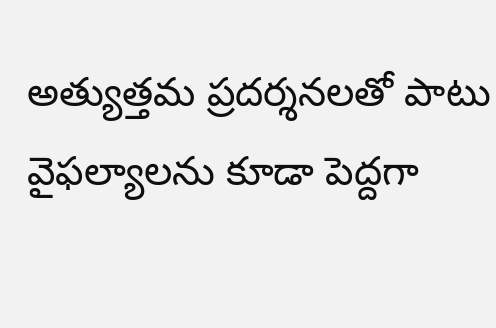అత్యుత్తమ ప్రదర్శనలతో పాటు వైఫల్యాలను కూడా పెద్దగా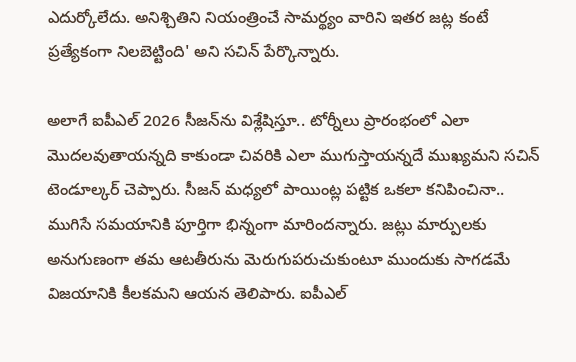ఎదుర్కోలేదు. అనిశ్చితిని నియంత్రించే సామర్థ్యం వారిని ఇతర జట్ల కంటే ప్రత్యేకంగా నిలబెట్టింది' అని సచిన్ పేర్కొన్నారు.

అలాగే ఐపీఎల్ 2026 సీజన్‌ను విశ్లేషిస్తూ.. టోర్నీలు ప్రారంభంలో ఎలా మొదలవుతాయన్నది కాకుండా చివరికి ఎలా ముగుస్తాయన్నదే ముఖ్యమని సచిన్ టెండూల్కర్ చెప్పారు. సీజన్ మధ్యలో పాయింట్ల పట్టిక ఒకలా కనిపించినా.. ముగిసే సమయానికి పూర్తిగా భిన్నంగా మారిందన్నారు. జట్లు మార్పులకు అనుగుణంగా తమ ఆటతీరును మెరుగుపరుచుకుంటూ ముందుకు సాగడమే విజయానికి కీలకమని ఆయన తెలిపారు. ఐపీఎల్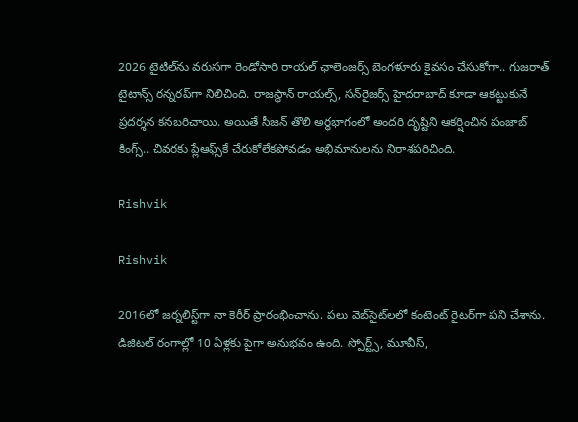2026 టైటిల్‌ను వరుసగా రెండోసారి రాయల్ ఛాలెంజర్స్ బెంగళూరు కైవసం చేసుకోగా.. గుజరాత్ టైటాన్స్ రన్నరప్‌గా నిలిచింది. రాజస్థాన్ రాయల్స్, సన్‌రైజర్స్ హైదరాబాద్ కూడా ఆకట్టుకునే ప్రదర్శన కనబరిచాయి. అయితే సీజన్ తొలి అర్ధభాగంలో అందరి దృష్టిని ఆకర్షించిన పంజాబ్ కింగ్స్.. చివరకు ప్లేఆఫ్స్‌కే చేరుకోలేకపోవడం అభిమానులను నిరాశపరిచింది.

Rishvik

Rishvik

2016లో జర్నలిస్ట్‌గా నా కెరీర్ ప్రారంభించాను. పలు వెబ్‌సైట్‌లలో కంటెంట్ రైటర్‌గా పని చేశాను. డిజిటల్‌ రంగాల్లో 10 ఏళ్లకు పైగా అనుభవం ఉంది. స్పోర్ట్స్, మూవీస్,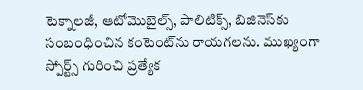టెక్నాలజీ, ఆటోమొబైల్స్, పాలిటిక్స్, బిజినెస్‌కు సంబంధించిన కంటెంట్‌ను రాయగలను. ముఖ్యంగా స్పోర్ట్స్ గురించి ప్రత్యేక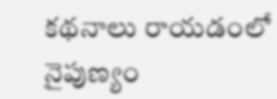కథనాలు రాయడంలో నైపుణ్యం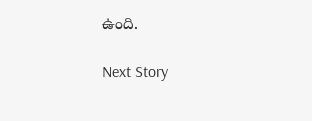ఉంది.

Next Story